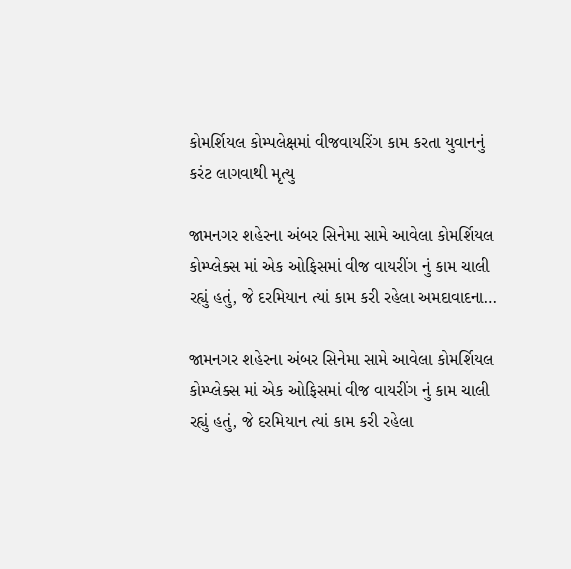કોમર્શિયલ કોમ્પલેક્ષમાં વીજવાયરિંગ કામ કરતા યુવાનનું કરંટ લાગવાથી મૃત્યુ

જામનગર શહેરના અંબર સિનેમા સામે આવેલા કોમર્શિયલ કોમ્પ્લેક્સ માં એક ઓફિસમાં વીજ વાયરીંગ નું કામ ચાલી રહ્યું હતું, જે દરમિયાન ત્યાં કામ કરી રહેલા અમદાવાદના…

જામનગર શહેરના અંબર સિનેમા સામે આવેલા કોમર્શિયલ કોમ્પ્લેક્સ માં એક ઓફિસમાં વીજ વાયરીંગ નું કામ ચાલી રહ્યું હતું, જે દરમિયાન ત્યાં કામ કરી રહેલા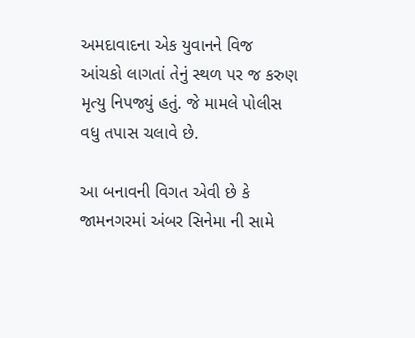અમદાવાદના એક યુવાનને વિજ આંચકો લાગતાં તેનું સ્થળ પર જ કરુણ મૃત્યુ નિપજ્યું હતું. જે મામલે પોલીસ વધુ તપાસ ચલાવે છે.

આ બનાવની વિગત એવી છે કે જામનગરમાં અંબર સિનેમા ની સામે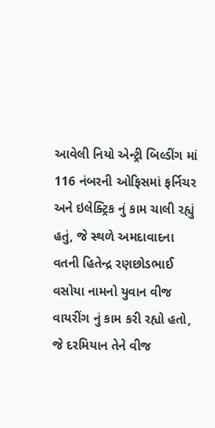આવેલી નિયો એન્ટ્રી બિલ્ડીંગ માં 116 નંબરની ઓફિસમાં ફર્નિચર અને ઇલેક્ટ્રિક નું કામ ચાલી રહ્યું હતું, જે સ્થળે અમદાવાદના વતની હિતેન્દ્ર રણછોડભાઈ વસોયા નામનો યુવાન વીજ વાયરીંગ નું કામ કરી રહ્યો હતો, જે દરમિયાન તેને વીજ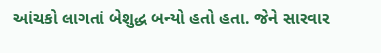આંચકો લાગતાં બેશુદ્ધ બન્યો હતો હતા. જેને સારવાર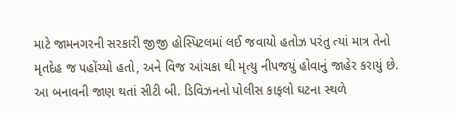માટે જામનગરની સરકારી જીજી હોસ્પિટલમાં લઈ જવાયો હતોઝ પરંતુ ત્યાં માત્ર તેનો મૃતદેહ જ પહોંચ્યો હતો, અને વિજ આંચકા થી મૃત્યુ નીપજયું હોવાનું જાહેર કરાયું છે.
આ બનાવની જાણ થતાં સીટી બી. ડિવિઝનનો પોલીસ કાફલો ઘટના સ્થળે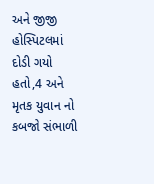અને જીજી હોસ્પિટલમાં દોડી ગયો હતો,4 અને મૃતક યુવાન નો કબજો સંભાળી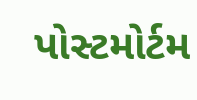પોસ્ટમોર્ટમ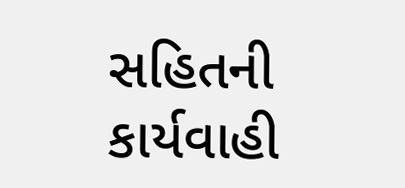સહિતની કાર્યવાહી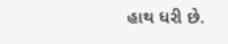હાથ ધરી છે.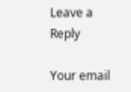Leave a Reply

Your email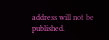address will not be published.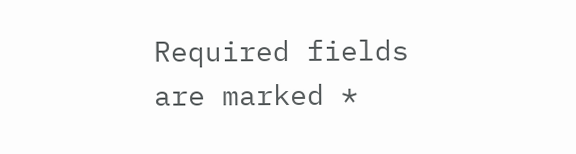Required fields are marked *